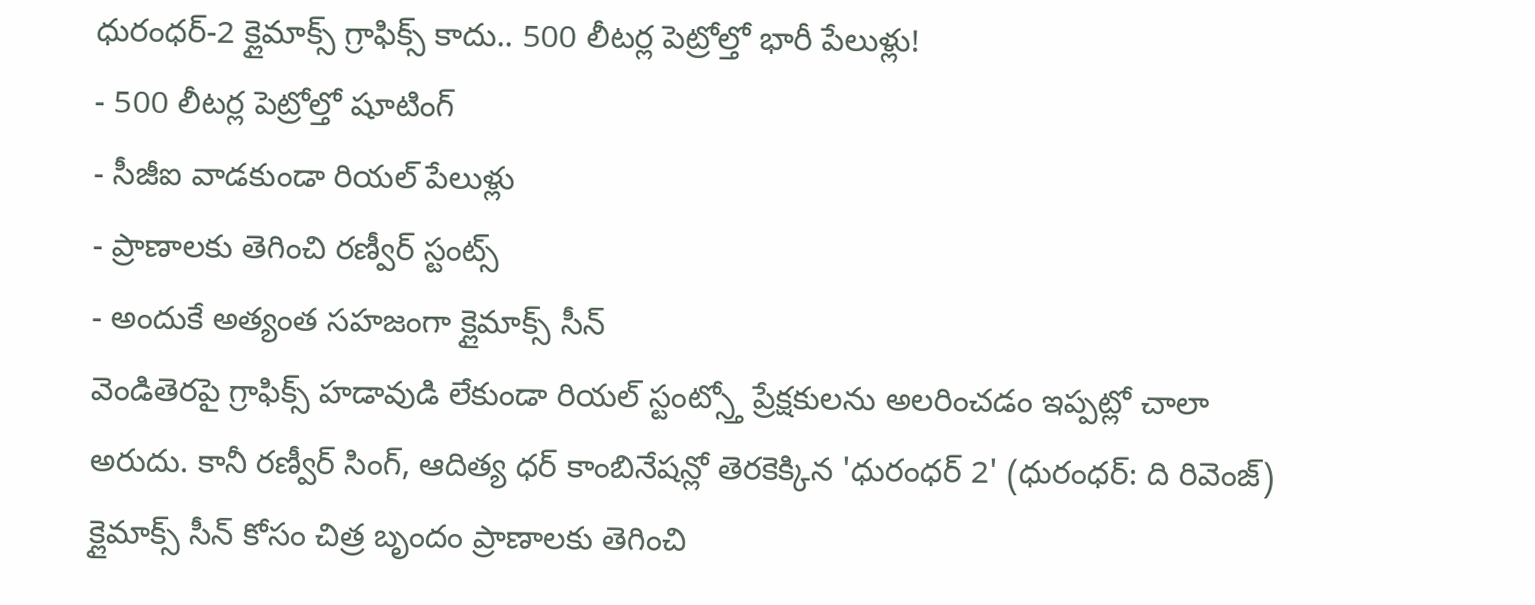ధురంధర్-2 క్లైమాక్స్ గ్రాఫిక్స్ కాదు.. 500 లీటర్ల పెట్రోల్తో భారీ పేలుళ్లు!
- 500 లీటర్ల పెట్రోల్తో షూటింగ్
- సీజీఐ వాడకుండా రియల్ పేలుళ్లు
- ప్రాణాలకు తెగించి రణ్వీర్ స్టంట్స్
- అందుకే అత్యంత సహజంగా క్లైమాక్స్ సీన్
వెండితెరపై గ్రాఫిక్స్ హడావుడి లేకుండా రియల్ స్టంట్స్తో ప్రేక్షకులను అలరించడం ఇప్పట్లో చాలా అరుదు. కానీ రణ్వీర్ సింగ్, ఆదిత్య ధర్ కాంబినేషన్లో తెరకెక్కిన 'ధురంధర్ 2' (ధురంధర్: ది రివెంజ్) క్లైమాక్స్ సీన్ కోసం చిత్ర బృందం ప్రాణాలకు తెగించి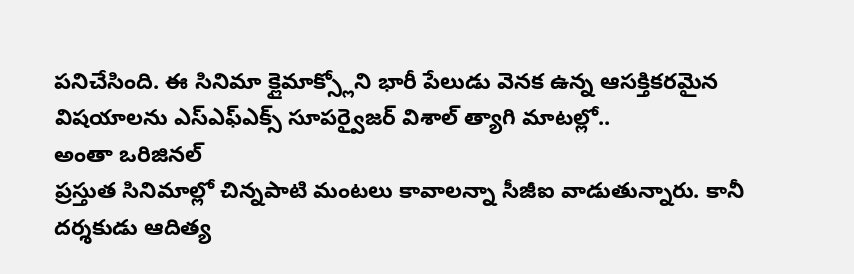పనిచేసింది. ఈ సినిమా క్లైమాక్స్లోని భారీ పేలుడు వెనక ఉన్న ఆసక్తికరమైన విషయాలను ఎస్ఎఫ్ఎక్స్ సూపర్వైజర్ విశాల్ త్యాగి మాటల్లో..
అంతా ఒరిజినల్
ప్రస్తుత సినిమాల్లో చిన్నపాటి మంటలు కావాలన్నా సీజీఐ వాడుతున్నారు. కానీ దర్శకుడు ఆదిత్య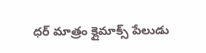ధర్ మాత్రం క్లైమాక్స్ పేలుడు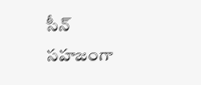సీన్ సహజంగా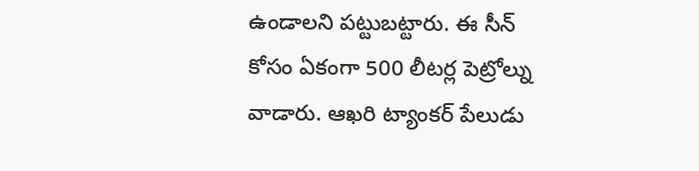ఉండాలని పట్టుబట్టారు. ఈ సీన్ కోసం ఏకంగా 500 లీటర్ల పెట్రోల్ను వాడారు. ఆఖరి ట్యాంకర్ పేలుడు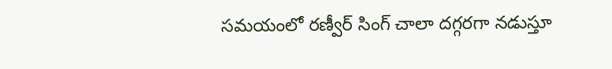సమయంలో రణ్వీర్ సింగ్ చాలా దగ్గరగా నడుస్తూ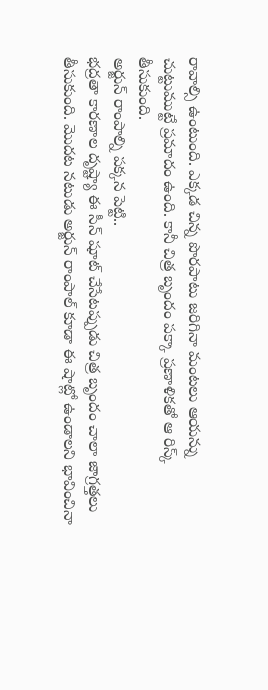రావాల్సి ఉంటుంది. ఎక్కడ చిన్న పొరపాటు జరిగినా మంటలు ఆయన్ను చుట్టుముట్టే ప్రమాదం ఉంది. కానీ చిత్ర బృందం పక్కా ప్రణాళికతో ఆ రిస్క్ తీసుకుంది.
అర్జున్ రాంపాల్ని పక్కన పెట్టి..
భద్రతా కారణాల దృష్ట్యా ఈ సీన్ షూట్ చేసేటప్పుడు చిత్ర బృందం చాలా జాగ్రత్తలు తీసుకుంది. మొదట నటుడు అర్జున్ రాంపాల్ కూడా ఈ షాట్లో ఉండాలని భావించినా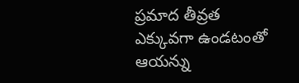ప్రమాద తీవ్రత ఎక్కువగా ఉండటంతో ఆయన్ను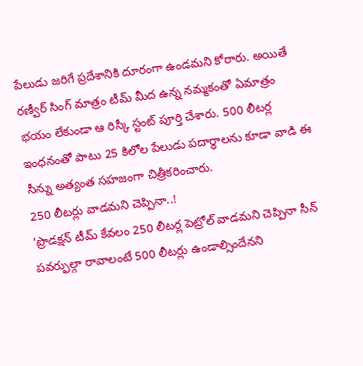పేలుడు జరిగే ప్రదేశానికి దూరంగా ఉండమని కోరారు. అయితే రణ్వీర్ సింగ్ మాత్రం టీమ్ మీద ఉన్న నమ్మకంతో ఏమాత్రం భయం లేకుండా ఆ రిస్కీ స్టంట్ పూర్తి చేశారు. 500 లీటర్ల ఇంధనంతో పాటు 25 కిలోల పేలుడు పదార్థాలను కూడా వాడి ఈ సీన్ను అత్యంత సహజంగా చిత్రీకరించారు.
250 లీటర్లు వాడమని చెప్పినా..!
‘ప్రొడక్షన్ టీమ్ కేవలం 250 లీటర్ల పెట్రోల్ వాడమని చెప్పినా సీన్ పవర్ఫుల్గా రావాలంటే 500 లీటర్లు ఉండాల్సిందేనని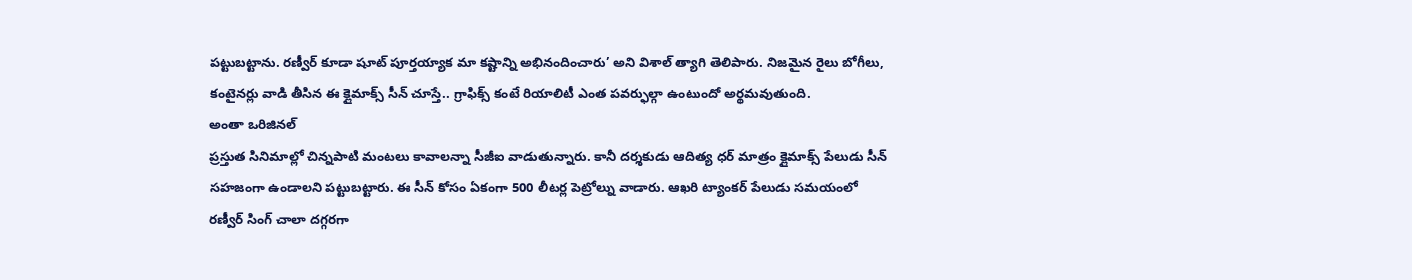పట్టుబట్టాను. రణ్వీర్ కూడా షూట్ పూర్తయ్యాక మా కష్టాన్ని అభినందించారు’ అని విశాల్ త్యాగి తెలిపారు. నిజమైన రైలు బోగీలు, కంటైనర్లు వాడి తీసిన ఈ క్లైమాక్స్ సీన్ చూస్తే.. గ్రాఫిక్స్ కంటే రియాలిటీ ఎంత పవర్ఫుల్గా ఉంటుందో అర్థమవుతుంది.
అంతా ఒరిజినల్
ప్రస్తుత సినిమాల్లో చిన్నపాటి మంటలు కావాలన్నా సీజీఐ వాడుతున్నారు. కానీ దర్శకుడు ఆదిత్య ధర్ మాత్రం క్లైమాక్స్ పేలుడు సీన్ సహజంగా ఉండాలని పట్టుబట్టారు. ఈ సీన్ కోసం ఏకంగా 500 లీటర్ల పెట్రోల్ను వాడారు. ఆఖరి ట్యాంకర్ పేలుడు సమయంలో రణ్వీర్ సింగ్ చాలా దగ్గరగా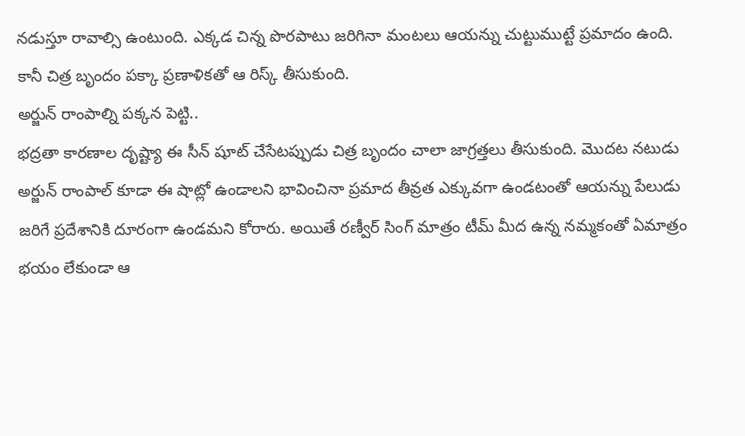నడుస్తూ రావాల్సి ఉంటుంది. ఎక్కడ చిన్న పొరపాటు జరిగినా మంటలు ఆయన్ను చుట్టుముట్టే ప్రమాదం ఉంది. కానీ చిత్ర బృందం పక్కా ప్రణాళికతో ఆ రిస్క్ తీసుకుంది.
అర్జున్ రాంపాల్ని పక్కన పెట్టి..
భద్రతా కారణాల దృష్ట్యా ఈ సీన్ షూట్ చేసేటప్పుడు చిత్ర బృందం చాలా జాగ్రత్తలు తీసుకుంది. మొదట నటుడు అర్జున్ రాంపాల్ కూడా ఈ షాట్లో ఉండాలని భావించినా ప్రమాద తీవ్రత ఎక్కువగా ఉండటంతో ఆయన్ను పేలుడు జరిగే ప్రదేశానికి దూరంగా ఉండమని కోరారు. అయితే రణ్వీర్ సింగ్ మాత్రం టీమ్ మీద ఉన్న నమ్మకంతో ఏమాత్రం భయం లేకుండా ఆ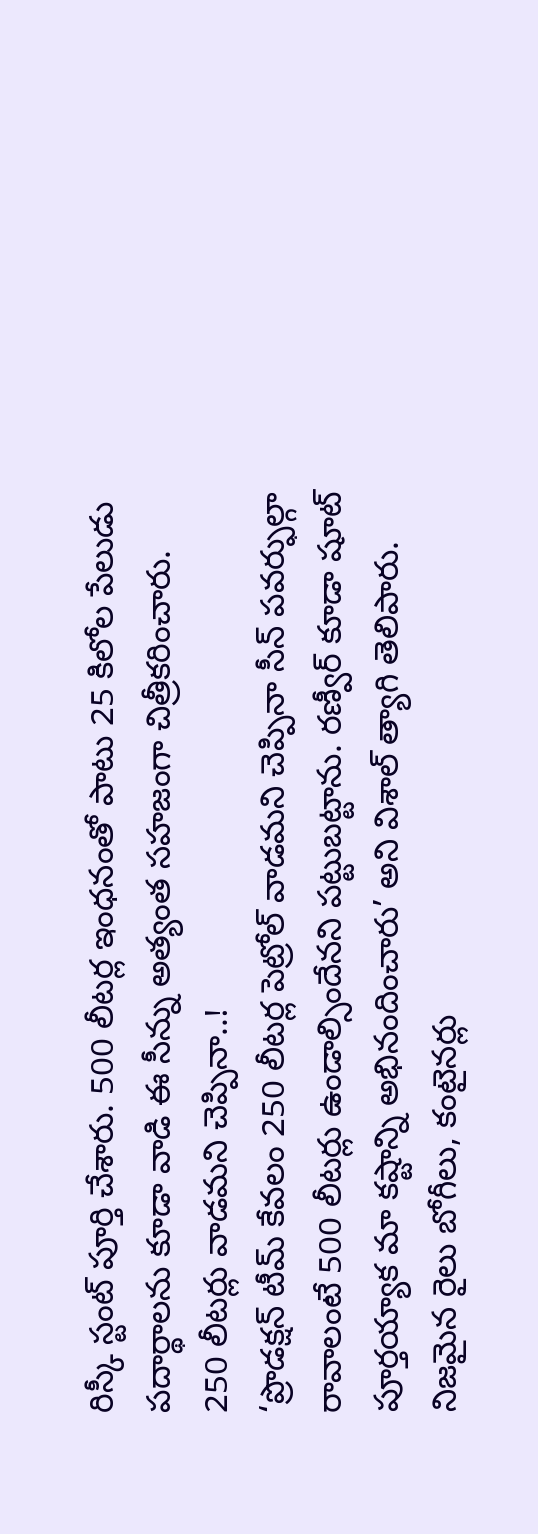రిస్కీ స్టంట్ పూర్తి చేశారు. 500 లీటర్ల ఇంధనంతో పాటు 25 కిలోల పేలుడు పదార్థాలను కూడా వాడి ఈ సీన్ను అత్యంత సహజంగా చిత్రీకరించారు.
250 లీటర్లు వాడమని చెప్పినా..!
‘ప్రొడక్షన్ టీమ్ కేవలం 250 లీటర్ల పెట్రోల్ వాడమని చెప్పినా సీన్ పవర్ఫుల్గా రావాలంటే 500 లీటర్లు ఉండాల్సిందేనని పట్టుబట్టాను. రణ్వీర్ కూడా షూట్ పూర్తయ్యాక మా కష్టాన్ని అభినందించారు’ అని విశాల్ త్యాగి తెలిపారు. నిజమైన రైలు బోగీలు, కంటైనర్లు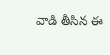వాడి తీసిన ఈ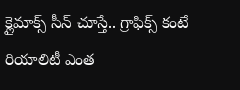క్లైమాక్స్ సీన్ చూస్తే.. గ్రాఫిక్స్ కంటే రియాలిటీ ఎంత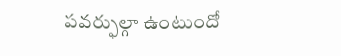పవర్ఫుల్గా ఉంటుందో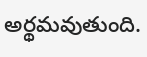అర్థమవుతుంది.